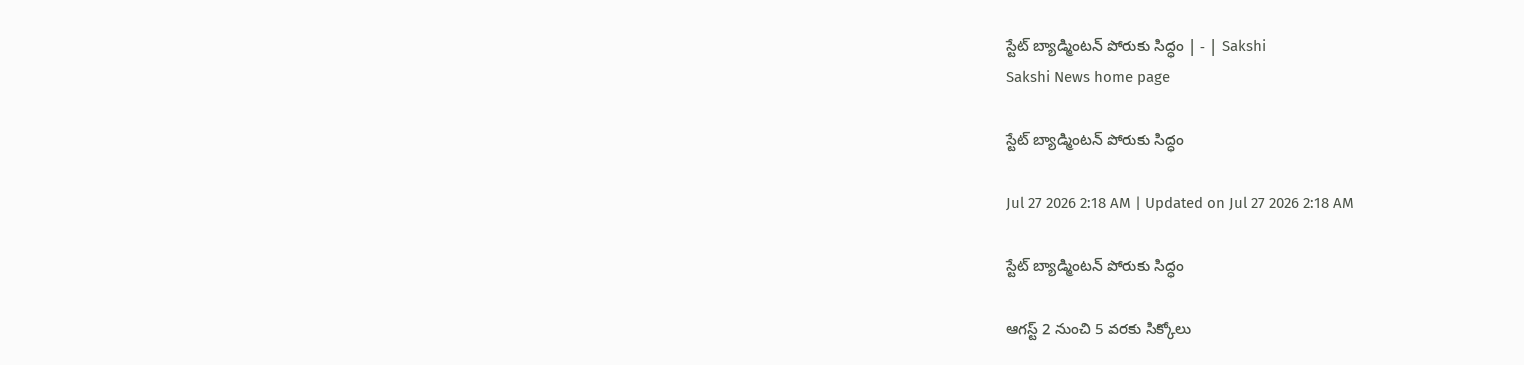స్టేట్‌ బ్యాడ్మింటన్‌ పోరుకు సిద్ధం | - | Sakshi
Sakshi News home page

స్టేట్‌ బ్యాడ్మింటన్‌ పోరుకు సిద్ధం

Jul 27 2026 2:18 AM | Updated on Jul 27 2026 2:18 AM

స్టేట్‌ బ్యాడ్మింటన్‌ పోరుకు సిద్ధం

ఆగస్ట్‌ 2 నుంచి 5 వరకు సిక్కోలు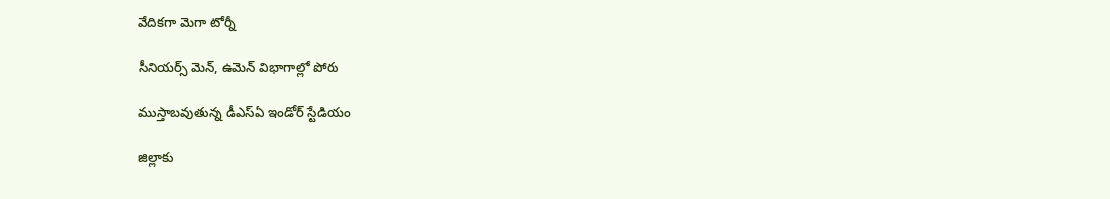వేదికగా మెగా టోర్నీ

సీనియర్స్‌ మెన్‌, ఉమెన్‌ విభాగాల్లో పోరు

ముస్తాబవుతున్న డీఎస్‌ఏ ఇండోర్‌ స్టేడియం

జిల్లాకు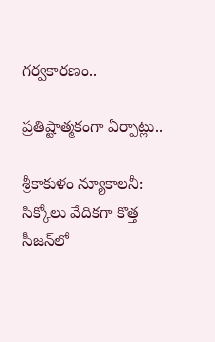గర్వకారణం..

ప్రతిష్టాత్మకంగా ఏర్పాట్లు..

శ్రీకాకుళం న్యూకాలనీ: సిక్కోలు వేదికగా కొత్త సీజన్‌లో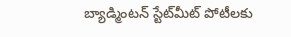బ్యాడ్మింటన్‌ స్టేట్‌మీట్‌ పోటీలకు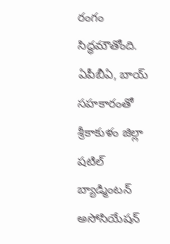రంగం సిద్ధమౌతోంది. ఏపీబీఏ, బాయ్‌ సహకారంతో శ్రీకాకుళం జిల్లా షటిల్‌ బ్యాడ్మింటన్‌ అసోసియేషన్‌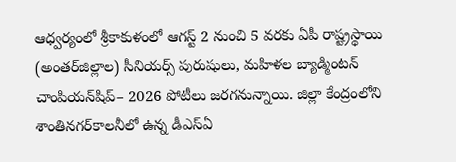ఆధ్వర్యంలో శ్రీకాకుళంలో ఆగస్ట్‌ 2 నుంచి 5 వరకు ఏపీ రాష్ట్రస్థాయి (అంతర్‌జిల్లాల) సీనియర్స్‌ పురుషులు, మహిళల బ్యాడ్మింటన్‌ చాంపియన్‌షిప్‌– 2026 పోటీలు జరగనున్నాయి. జిల్లా కేంద్రంలోని శాంతినగర్‌కాలనీలో ఉన్న డీఎస్‌ఏ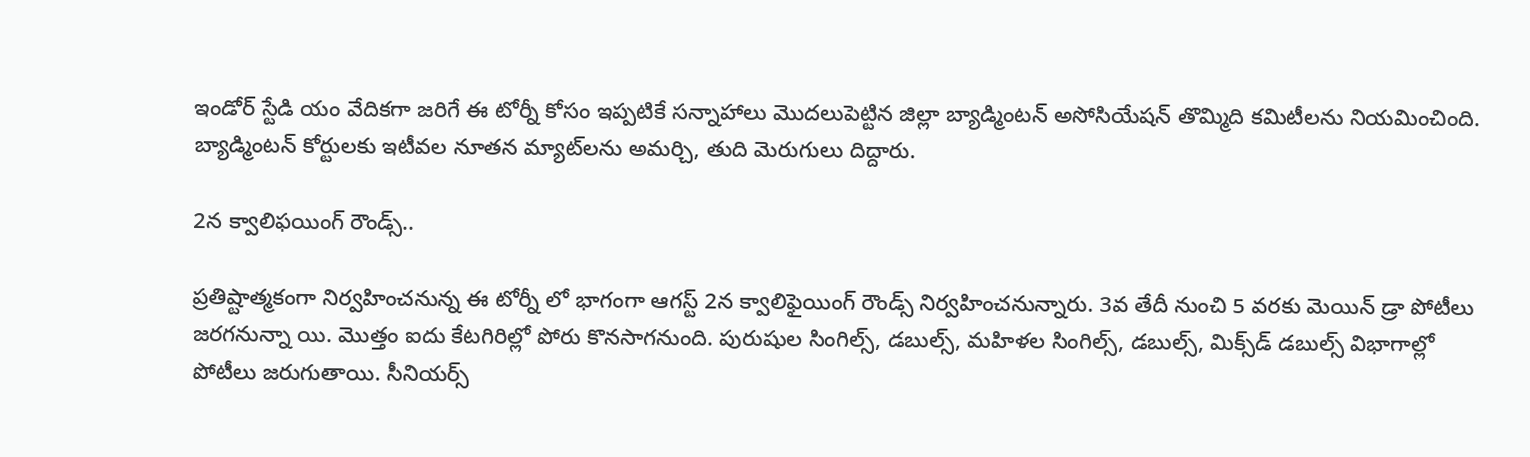ఇండోర్‌ స్టేడి యం వేదికగా జరిగే ఈ టోర్నీ కోసం ఇప్పటికే సన్నాహాలు మొదలుపెట్టిన జిల్లా బ్యాడ్మింటన్‌ అసోసియేషన్‌ తొమ్మిది కమిటీలను నియమించింది. బ్యాడ్మింటన్‌ కోర్టులకు ఇటీవల నూతన మ్యాట్‌లను అమర్చి, తుది మెరుగులు దిద్దారు.

2న క్వాలిఫయింగ్‌ రౌండ్స్‌..

ప్రతిష్టాత్మకంగా నిర్వహించనున్న ఈ టోర్నీ లో భాగంగా ఆగస్ట్‌ 2న క్వాలిఫైయింగ్‌ రౌండ్స్‌ నిర్వహించనున్నారు. 3వ తేదీ నుంచి 5 వరకు మెయిన్‌ డ్రా పోటీలు జరగనున్నా యి. మొత్తం ఐదు కేటగిరిల్లో పోరు కొనసాగనుంది. పురుషుల సింగిల్స్‌, డబుల్స్‌, మహిళల సింగిల్స్‌, డబుల్స్‌, మిక్స్‌డ్‌ డబుల్స్‌ విభాగాల్లో పోటీలు జరుగుతాయి. సీనియర్స్‌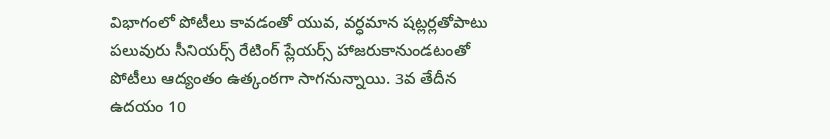విభాగంలో పోటీలు కావడంతో యువ, వర్ధమాన షట్లర్లతోపాటు పలువురు సీనియర్స్‌ రేటింగ్‌ ప్లేయర్స్‌ హాజరుకానుండటంతో పోటీలు ఆద్యంతం ఉత్కంఠగా సాగనున్నాయి. 3వ తేదీన ఉదయం 10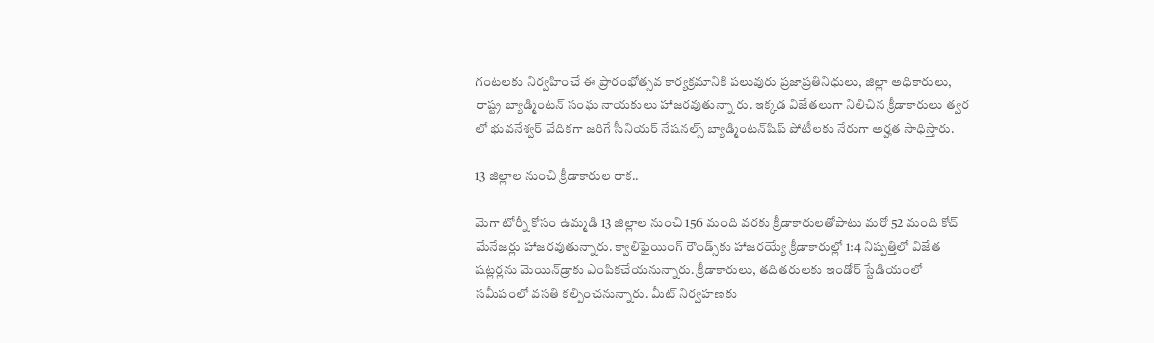గంటలకు నిర్వహించే ఈ ప్రారంభోత్సవ కార్యక్రమానికి పలువురు ప్రజాప్రతినిధులు, జిల్లా అధికారులు, రాష్ట్ర బ్యాడ్మింటన్‌ సంఘ నాయకులు హాజరవుతున్నా రు. ఇక్కడ విజేతలుగా నిలిచిన క్రీడాకారులు త్వర లో భువనేశ్వర్‌ వేదికగా జరిగే సీనియర్‌ నేషనల్స్‌ బ్యాడ్మింటన్‌షిప్‌ పోటీలకు నేరుగా అర్హత సాధిస్తారు.

13 జిల్లాల నుంచి క్రీడాకారుల రాక..

మెగా టోర్నీ కోసం ఉమ్మడి 13 జిల్లాల నుంచి 156 మంది వరకు క్రీడాకారులతోపాటు మరో 52 మంది కోచ్‌ మేనేజర్లు హాజరవుతున్నారు. క్వాలిఫైయింగ్‌ రౌండ్స్‌కు హాజరయ్యే క్రీడాకారుల్లో 1:4 నిష్పత్తిలో విజేత షట్లర్లను మెయిన్‌డ్రాకు ఎంపికచేయనున్నారు. క్రీడాకారులు, తదితరులకు ఇండోర్‌ స్టేడియంలో సమీపంలో వసతి కల్పించనున్నారు. మీట్‌ నిర్వహణకు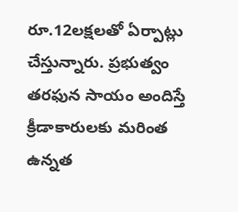రూ.12లక్షలతో ఏర్పాట్లు చేస్తున్నారు. ప్రభుత్వం తరఫున సాయం అందిస్తే క్రీడాకారులకు మరింత ఉన్నత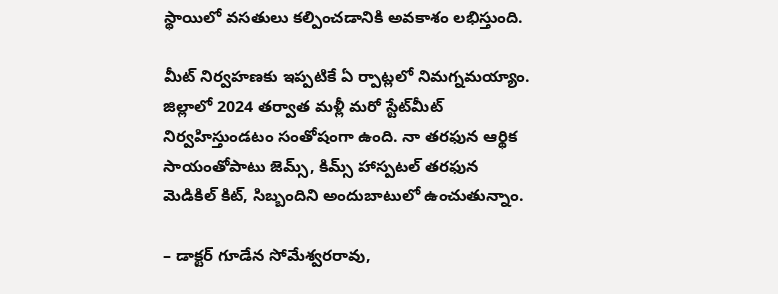స్థాయిలో వసతులు కల్పించడానికి అవకాశం లభిస్తుంది.

మీట్‌ నిర్వహణకు ఇప్పటికే ఏ ర్పాట్లలో నిమగ్నమయ్యాం. జిల్లాలో 2024 తర్వాత మళ్లీ మరో స్టేట్‌మీట్‌ నిర్వహిస్తుండటం సంతోషంగా ఉంది. నా తరఫున ఆర్థిక సాయంతోపాటు జెమ్స్‌, కిమ్స్‌ హాస్పటల్‌ తరఫున మెడికిల్‌ కిట్‌, సిబ్బందిని అందుబాటులో ఉంచుతున్నాం.

– డాక్టర్‌ గూడేన సోమేశ్వరరావు,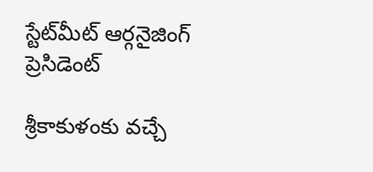స్టేట్‌మీట్‌ ఆర్గనైజింగ్‌ ప్రెసిడెంట్‌

శ్రీకాకుళంకు వచ్చే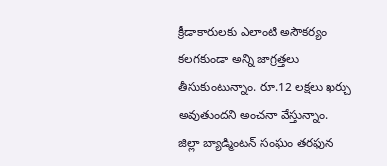క్రీడాకారులకు ఎలాంటి అసౌకర్యం కలగకుండా అన్ని జాగ్రత్తలు తీసుకుంటున్నాం. రూ.12 లక్షలు ఖర్చు అవుతుందని అంచనా వేస్తున్నాం. జిల్లా బ్యాడ్మింటన్‌ సంఘం తరఫున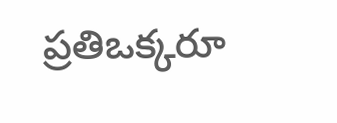ప్రతిఒక్కరూ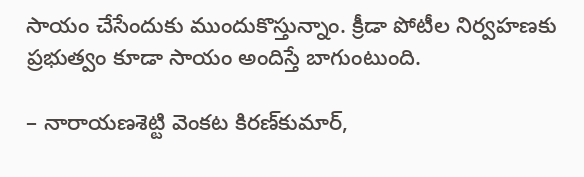సాయం చేసేందుకు ముందుకొస్తున్నాం. క్రీడా పోటీల నిర్వహణకు ప్రభుత్వం కూడా సాయం అందిస్తే బాగుంటుంది.

– నారాయణశెట్టి వెంకట కిరణ్‌కుమార్‌,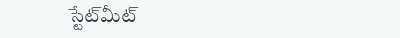స్టేట్‌మీట్‌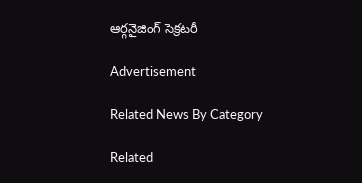ఆర్గనైజింగ్‌ సెక్రటరీ

Advertisement

Related News By Category

Related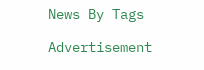News By Tags

Advertisement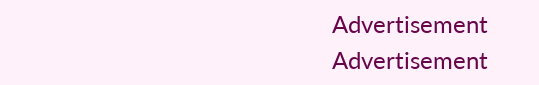Advertisement
Advertisement